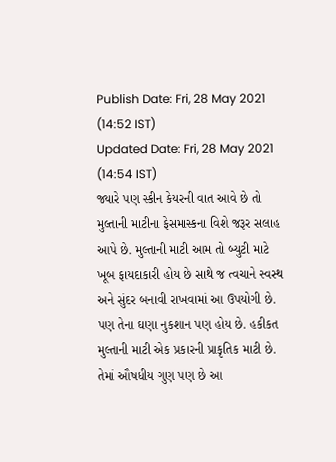Publish Date: Fri, 28 May 2021 (14:52 IST)
Updated Date: Fri, 28 May 2021 (14:54 IST)
જ્યારે પણ સ્કીન કેયરની વાત આવે છે તો મુલ્તાની માટીના ફેસમાસ્કના વિશે જરૂર સલાહ આપે છે. મુલ્તાની માટી આમ તો બ્યુટી માટે ખૂબ ફાયદાકારી હોય છે સાથે જ ત્વચાને સ્વસ્થ અને સુંદર બનાવી રાખવામાં આ ઉપયોગી છે. પણ તેના ઘણા નુકશાન પણ હોય છે. હકીકત મુલ્તાની માટી એક પ્રકારની પ્રાકૃતિક માટી છે. તેમાં ઔષધીય ગુણ પણ છે આ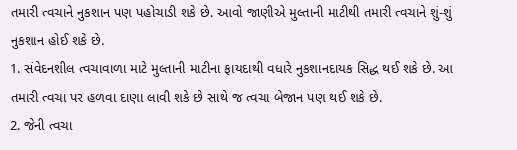તમારી ત્વચાને નુકશાન પણ પહોચાડી શકે છે. આવો જાણીએ મુલ્તાની માટીથી તમારી ત્વચાને શું-શું નુકશાન હોઈ શકે છે.
1. સંવેદનશીલ ત્વચાવાળા માટે મુલ્તાની માટીના ફાયદાથી વધારે નુકશાનદાયક સિદ્ધ થઈ શકે છે. આ તમારી ત્વચા પર હળવા દાણા લાવી શકે છે સાથે જ ત્વચા બેજાન પણ થઈ શકે છે.
2. જેની ત્વચા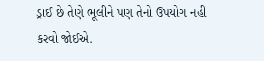ડ્રાઈ છે તેણે ભૂલીને પણ તેનો ઉપયોગ નહી કરવો જોઈએ.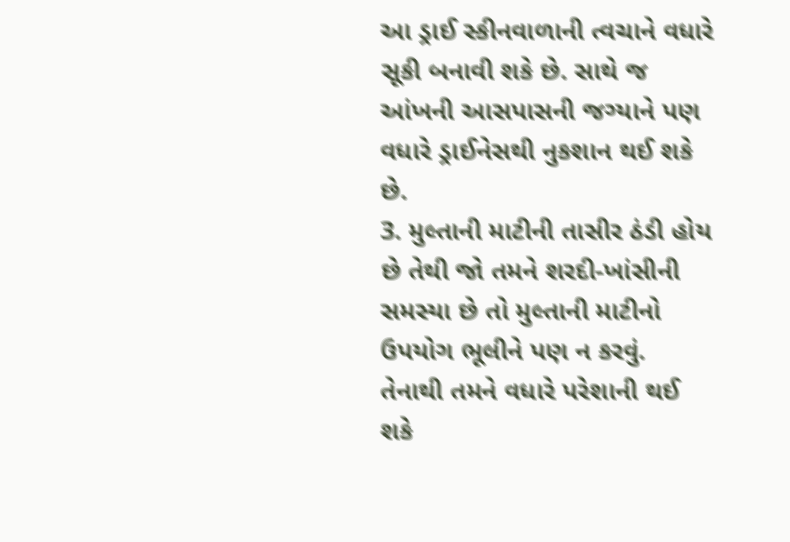આ ડ્રાઈ સ્કીનવાળાની ત્વચાને વધારે સૂકી બનાવી શકે છે. સાથે જ આંખની આસપાસની જગ્યાને પણ વધારે ડ્રાઈનેસથી નુકશાન થઈ શકે
છે.
3. મુલ્તાની માટીની તાસીર ઠંડી હોય છે તેથી જો તમને શરદી-ખાંસીની સમસ્યા છે તો મુલ્તાની માટીનો ઉપયોગ ભૂલીને પણ ન કરવું. તેનાથી તમને વધારે પરેશાની થઈ શકે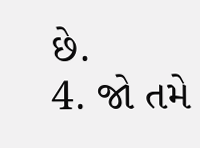છે.
4. જો તમે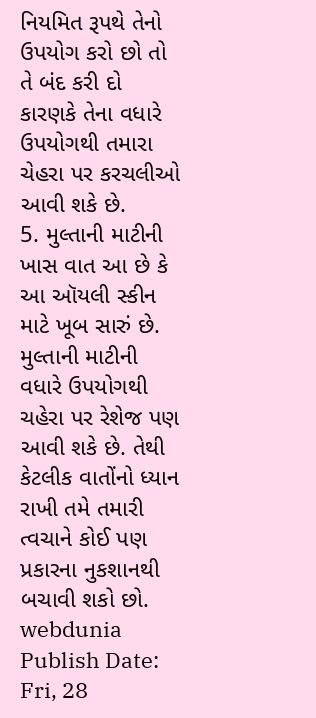નિયમિત રૂપથે તેનો ઉપયોગ કરો છો તો તે બંદ કરી દો કારણકે તેના વધારે ઉપયોગથી તમારા ચેહરા પર કરચલીઓ આવી શકે છે.
5. મુલ્તાની માટીની ખાસ વાત આ છે કે આ ઑયલી સ્કીન માટે ખૂબ સારું છે.
મુલ્તાની માટીની વધારે ઉપયોગથી ચહેરા પર રેશેજ પણ આવી શકે છે. તેથી કેટલીક વાતોંનો ધ્યાન રાખી તમે તમારી ત્વચાને કોઈ પણ પ્રકારના નુકશાનથી બચાવી શકો છો.
webdunia
Publish Date: Fri, 28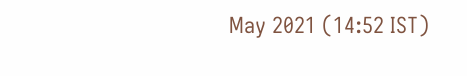May 2021 (14:52 IST)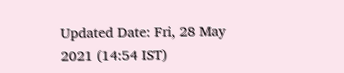Updated Date: Fri, 28 May 2021 (14:54 IST)